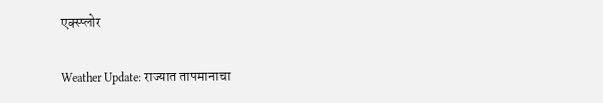एक्स्प्लोर

Weather Update: राज्यात तापमानाचा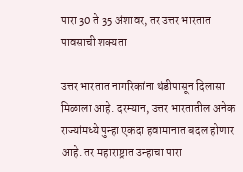पारा 30 ते 35 अंशावर, तर उत्तर भारतात पावसाची शक्यता

उत्तर भारतात नागरिकांना थंडीपासून दिलासा मिळाला आहे. दरम्यान, उत्तर भारतातील अनेक राज्यांमध्ये पुन्हा एकदा हवामानात बदल होणार आहे. तर महाराष्ट्रात उन्हाचा पारा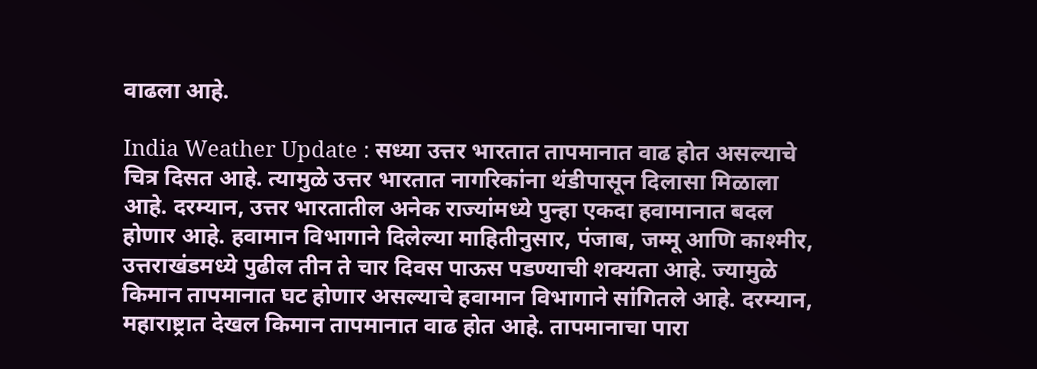वाढला आहे.

India Weather Update : सध्या उत्तर भारतात तापमानात वाढ होत असल्याचे चित्र दिसत आहे. त्यामुळे उत्तर भारतात नागरिकांना थंडीपासून दिलासा मिळाला आहे. दरम्यान, उत्तर भारतातील अनेक राज्यांमध्ये पुन्हा एकदा हवामानात बदल होणार आहे. हवामान विभागाने दिलेल्या माहितीनुसार, पंजाब, जम्मू आणि काश्मीर, उत्तराखंडमध्ये पुढील तीन ते चार दिवस पाऊस पडण्याची शक्यता आहे. ज्यामुळे किमान तापमानात घट होणार असल्याचे हवामान विभागाने सांगितले आहे. दरम्यान, महाराष्ट्रात देखल किमान तापमानात वाढ होत आहे. तापमानाचा पारा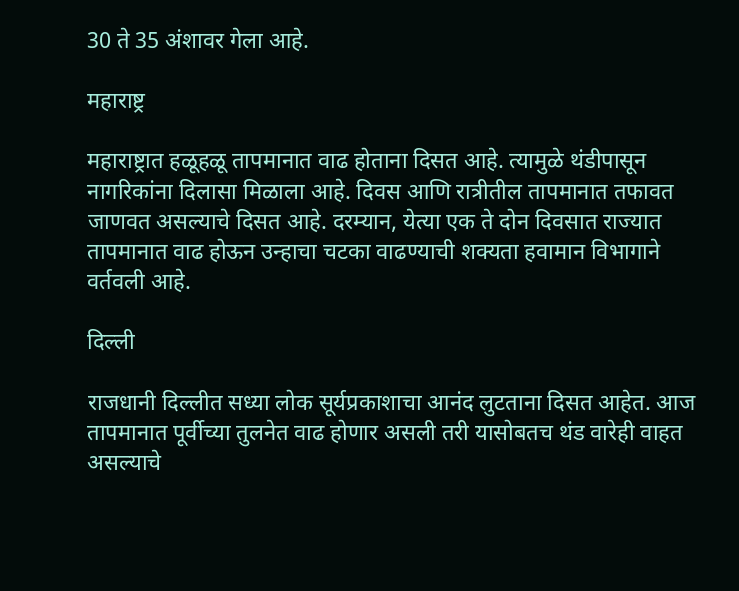30 ते 35 अंशावर गेला आहे.

महाराष्ट्र

महाराष्ट्रात हळूहळू तापमानात वाढ होताना दिसत आहे. त्यामुळे थंडीपासून नागरिकांना दिलासा मिळाला आहे. दिवस आणि रात्रीतील तापमानात तफावत जाणवत असल्याचे दिसत आहे. दरम्यान, येत्या एक ते दोन दिवसात राज्यात तापमानात वाढ होऊन उन्हाचा चटका वाढण्याची शक्यता हवामान विभागाने वर्तवली आहे.

दिल्ली

राजधानी दिल्लीत सध्या लोक सूर्यप्रकाशाचा आनंद लुटताना दिसत आहेत. आज तापमानात पूर्वीच्या तुलनेत वाढ होणार असली तरी यासोबतच थंड वारेही वाहत असल्याचे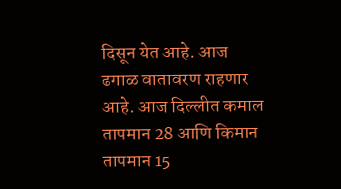दिसून येत आहे. आज ढगाळ वातावरण राहणार आहे. आज दिल्लीत कमाल तापमान 28 आणि किमान तापमान 15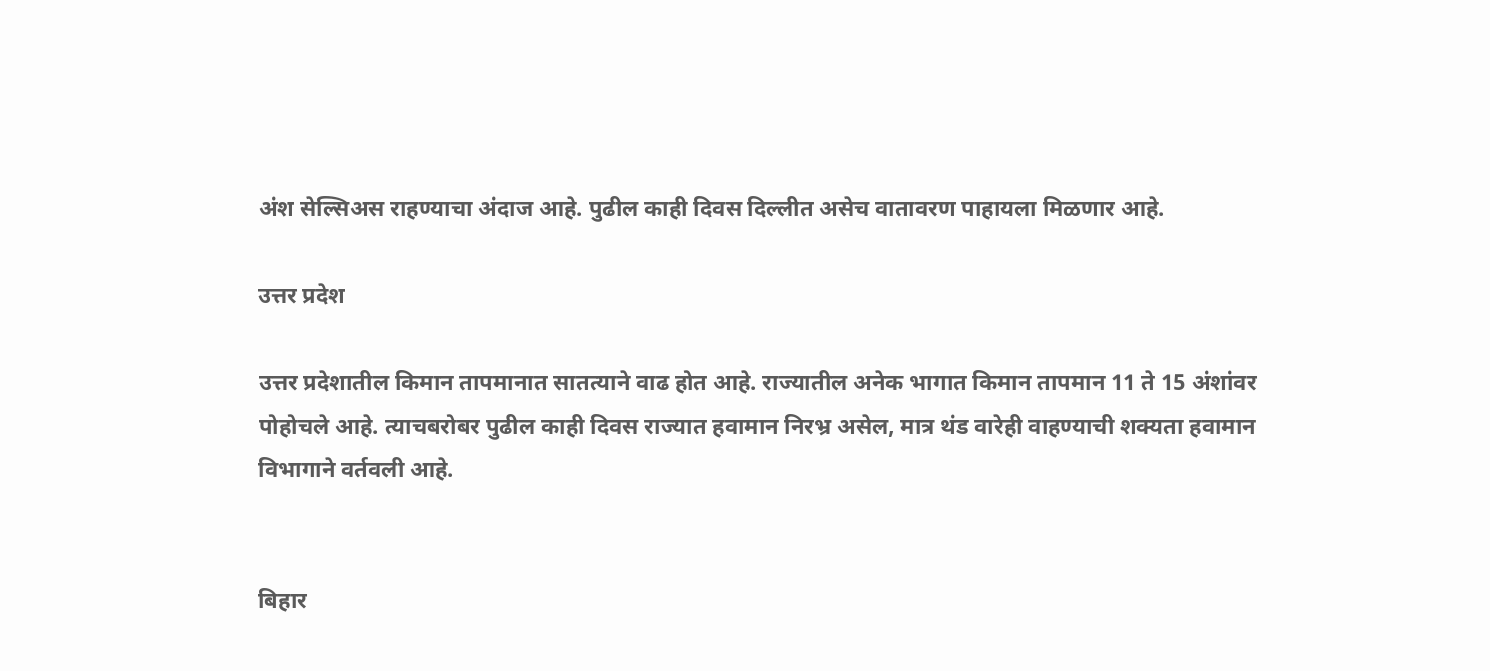अंश सेल्सिअस राहण्याचा अंदाज आहे. पुढील काही दिवस दिल्लीत असेच वातावरण पाहायला मिळणार आहे.

उत्तर प्रदेश

उत्तर प्रदेशातील किमान तापमानात सातत्याने वाढ होत आहे. राज्यातील अनेक भागात किमान तापमान 11 ते 15 अंशांवर पोहोचले आहे. त्याचबरोबर पुढील काही दिवस राज्यात हवामान निरभ्र असेल, मात्र थंड वारेही वाहण्याची शक्यता हवामान विभागाने वर्तवली आहे.


बिहार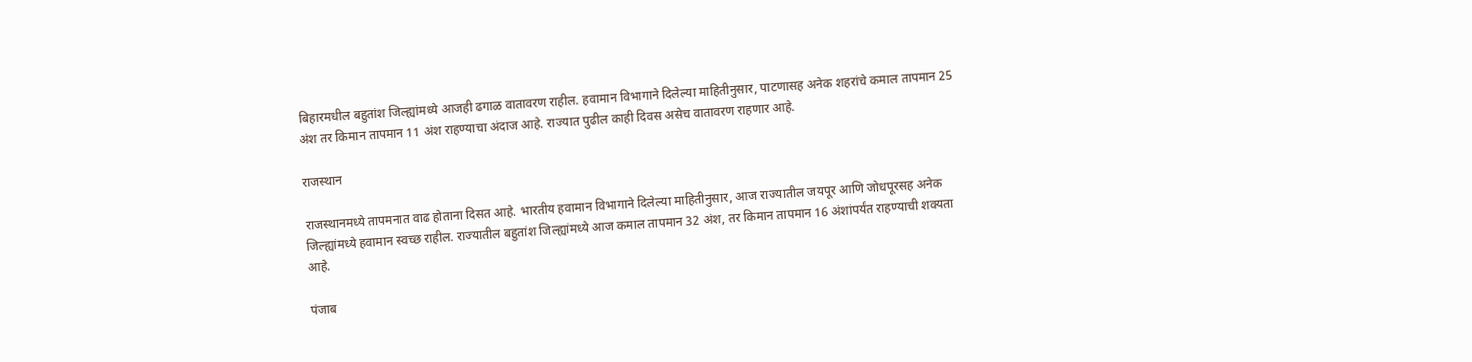बिहारमधील बहुतांश जिल्ह्यांमध्ये आजही ढगाळ वातावरण राहील. हवामान विभागाने दिलेल्या माहितीनुसार, पाटणासह अनेक शहरांचे कमाल तापमान 25 अंश तर किमान तापमान 11 अंश राहण्याचा अंदाज आहे. राज्यात पुढील काही दिवस असेच वातावरण राहणार आहे.

राजस्थान

राजस्थानमध्ये तापमनात वाढ होताना दिसत आहे. भारतीय हवामान विभागाने दिलेल्या माहितीनुसार, आज राज्यातील जयपूर आणि जोधपूरसह अनेक जिल्ह्यांमध्ये हवामान स्वच्छ राहील. राज्यातील बहुतांश जिल्ह्यांमध्ये आज कमाल तापमान 32 अंश, तर किमान तापमान 16 अंशांपर्यंत राहण्याची शक्यता आहे.

पंजाब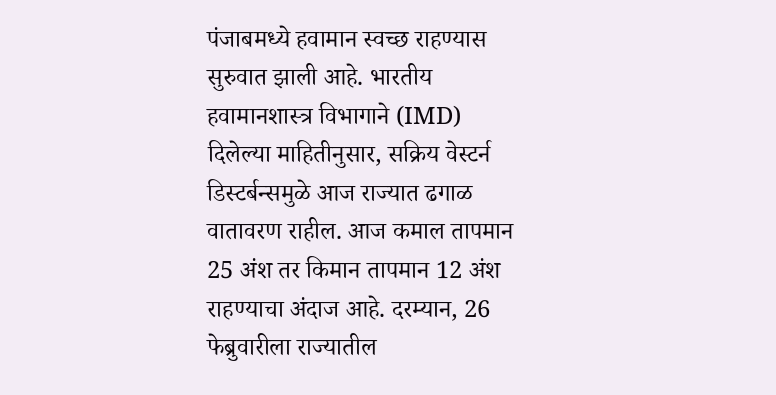पंजाबमध्ये हवामान स्वच्छ राहण्यास सुरुवात झाली आहे. भारतीय हवामानशास्त्र विभागाने (IMD) दिलेल्या माहितीनुसार, सक्रिय वेस्टर्न डिस्टर्बन्समुळे आज राज्यात ढगाळ वातावरण राहील. आज कमाल तापमान 25 अंश तर किमान तापमान 12 अंश राहण्याचा अंदाज आहे. दरम्यान, 26 फेब्रुवारीला राज्यातील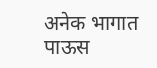अनेक भागात पाऊस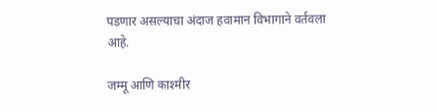पडणार असल्याचा अंदाज हवामान विभागाने वर्तवला आहे.

जम्मू आणि काश्मीर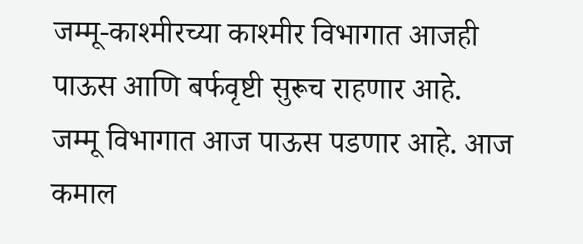जम्मू-काश्मीरच्या काश्मीर विभागात आजही पाऊस आणि बर्फवृष्टी सुरूच राहणार आहे. जम्मू विभागात आज पाऊस पडणार आहे. आज कमाल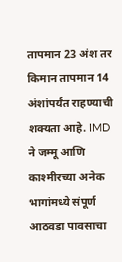तापमान 23 अंश तर किमान तापमान 14 अंशांपर्यंत राहण्याची शक्यता आहे. IMD ने जम्मू आणि काश्मीरच्या अनेक भागांमध्ये संपूर्ण आठवडा पावसाचा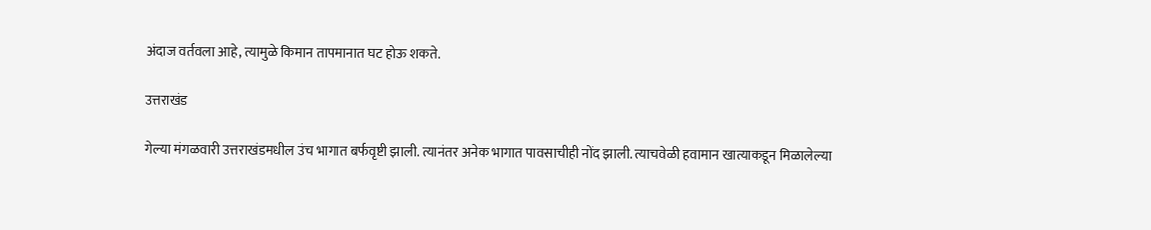अंदाज वर्तवला आहे, त्यामुळे किमान तापमानात घट होऊ शकते.

उत्तराखंड

गेल्या मंगळवारी उत्तराखंडमधील उंच भागात बर्फवृष्टी झाली. त्यानंतर अनेक भागात पावसाचीही नोंद झाली. त्याचवेळी हवामान खात्याकडून मिळालेल्या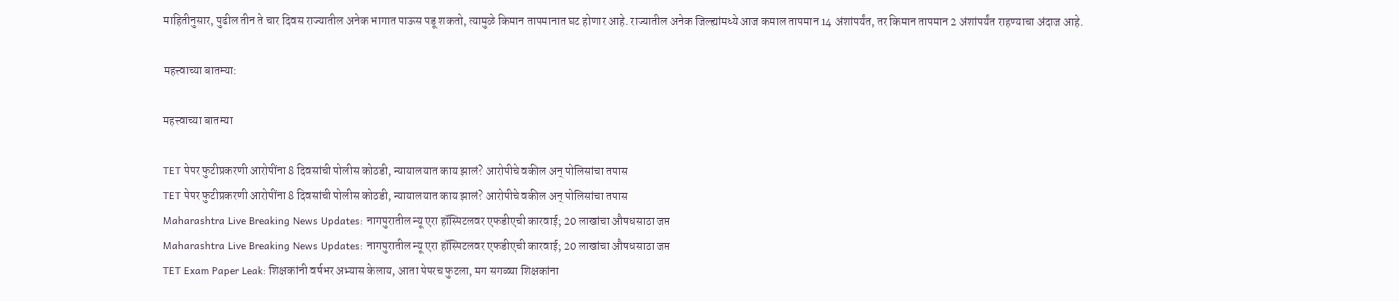माहितीनुसार, पुढील तीन ते चार दिवस राज्यातील अनेक भागात पाऊस पडू शकतो, त्यामुळे किमान तापमानात घट होणार आहे. राज्यातील अनेक जिल्ह्यांमध्ये आज कमाल तापमान 14 अंशांपर्यंत, तर किमान तापमान 2 अंशांपर्यंत राहण्याचा अंदाज आहे.

महत्त्वाच्या बातम्या:

महत्त्वाच्या बातम्या

TET पेपर फुटीप्रकरणी आरोपींना 8 दिवसांची पोलीस कोठडी, न्यायालयात काय झालं? आरोपीचे वकील अन् पोलिसांचा तपास
TET पेपर फुटीप्रकरणी आरोपींना 8 दिवसांची पोलीस कोठडी, न्यायालयात काय झालं? आरोपीचे वकील अन् पोलिसांचा तपास
Maharashtra Live Breaking News Updates: नागपुरातील न्यू एरा हॉस्पिटलवर एफडीएची कारवाई; 20 लाखांचा औषधसाठा जप्त
Maharashtra Live Breaking News Updates: नागपुरातील न्यू एरा हॉस्पिटलवर एफडीएची कारवाई; 20 लाखांचा औषधसाठा जप्त
TET Exam Paper Leak: शिक्षकांनी वर्षभर अभ्यास केलाय, आता पेपरच फुटला, मग सगळ्या शिक्षकांना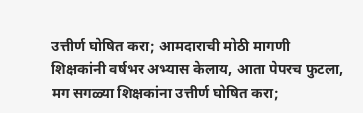उत्तीर्ण घोषित करा; आमदाराची मोठी मागणी
शिक्षकांनी वर्षभर अभ्यास केलाय, आता पेपरच फुटला, मग सगळ्या शिक्षकांना उत्तीर्ण घोषित करा;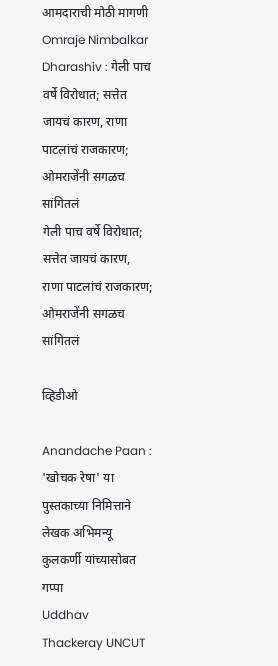आमदाराची मोठी मागणी
Omraje Nimbalkar Dharashiv : गेली पाच वर्षे विरोधात; सत्तेत जायचं कारण, राणा पाटलांचं राजकारण; ओमराजेंनी सगळच सांगितलं
गेली पाच वर्षे विरोधात; सत्तेत जायचं कारण, राणा पाटलांचं राजकारण; ओमराजेंनी सगळच सांगितलं

व्हिडीओ

Anandache Paan : 'खोचक रेषा' या पुस्तकाच्या निमित्ताने लेखक अभिमन्यू कुलकर्णी यांच्यासोबत गप्पा
Uddhav Thackeray UNCUT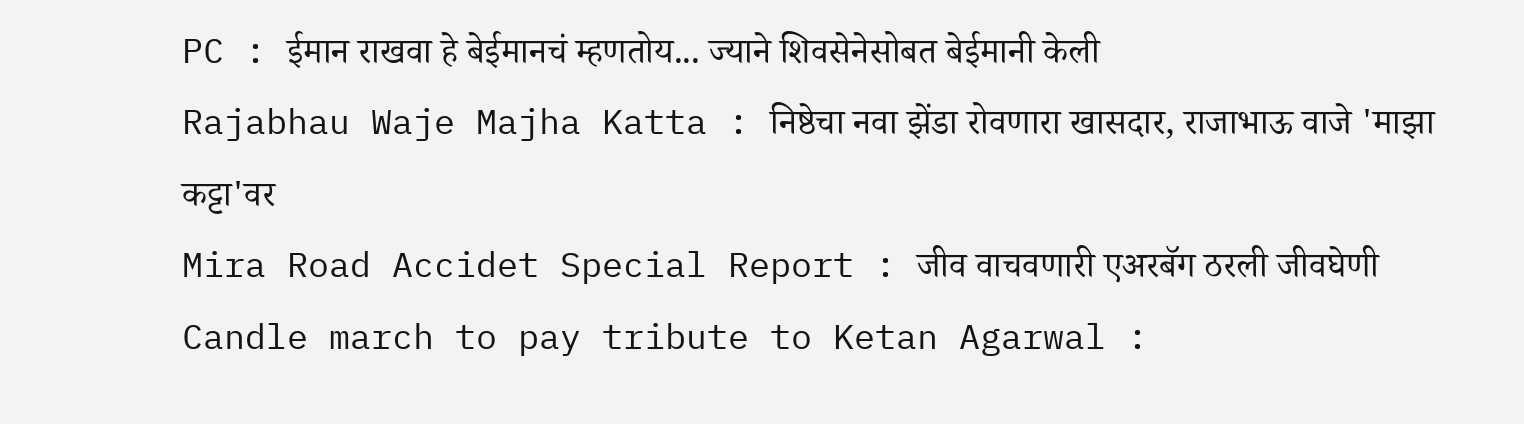PC : ईमान राखवा हे बेईमानचं म्हणतोय... ज्याने शिवसेनेसोबत बेईमानी केली
Rajabhau Waje Majha Katta : निष्ठेचा नवा झेंडा रोवणारा खासदार, राजाभाऊ वाजे 'माझा कट्टा'वर
Mira Road Accidet Special Report : जीव वाचवणारी एअरबॅग ठरली जीवघेणी
Candle march to pay tribute to Ketan Agarwal :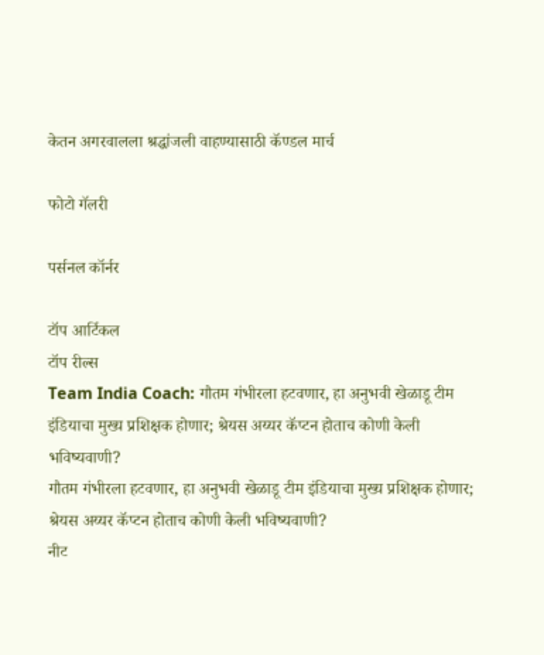केतन अगरवालला श्रद्धांजली वाहण्यासाठी कॅण्डल मार्च

फोटो गॅलरी

पर्सनल कॉर्नर

टॉप आर्टिकल
टॉप रील्स
Team India Coach: गौतम गंभीरला हटवणार, हा अनुभवी खेळाडू टीम इंडियाचा मुख्य प्रशिक्षक होणार; श्रेयस अय्यर कॅप्टन होताच कोणी केली भविष्यवाणी?
गौतम गंभीरला हटवणार, हा अनुभवी खेळाडू टीम इंडियाचा मुख्य प्रशिक्षक होणार; श्रेयस अय्यर कॅप्टन होताच कोणी केली भविष्यवाणी?
नीट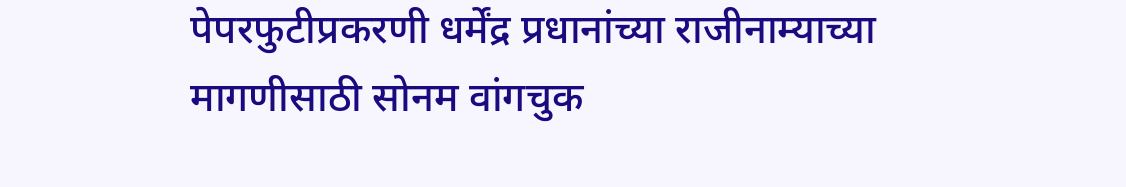पेपरफुटीप्रकरणी धर्मेंद्र प्रधानांच्या राजीनाम्याच्या मागणीसाठी सोनम वांगचुक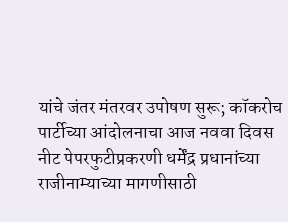यांचे जंतर मंतरवर उपोषण सुरू; कॉकरोच पार्टीच्या आंदोलनाचा आज नववा दिवस
नीट पेपरफुटीप्रकरणी धर्मेंद्र प्रधानांच्या राजीनाम्याच्या मागणीसाठी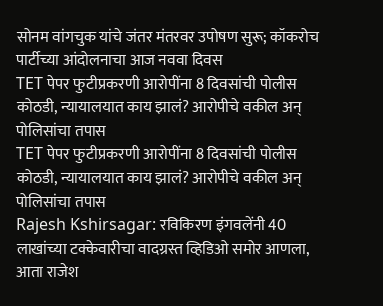सोनम वांगचुक यांचे जंतर मंतरवर उपोषण सुरू; कॉकरोच पार्टीच्या आंदोलनाचा आज नववा दिवस
TET पेपर फुटीप्रकरणी आरोपींना 8 दिवसांची पोलीस कोठडी, न्यायालयात काय झालं? आरोपीचे वकील अन् पोलिसांचा तपास
TET पेपर फुटीप्रकरणी आरोपींना 8 दिवसांची पोलीस कोठडी, न्यायालयात काय झालं? आरोपीचे वकील अन् पोलिसांचा तपास
Rajesh Kshirsagar: रविकिरण इंगवलेंनी 40 लाखांच्या टक्केवारीचा वादग्रस्त व्हिडिओ समोर आणला, आता राजेश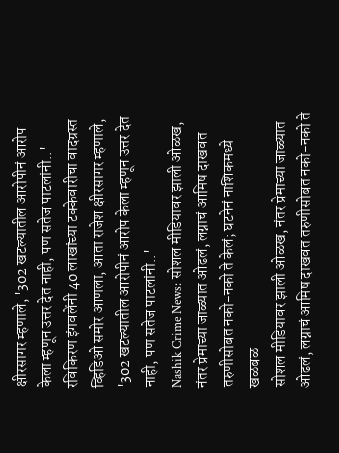क्षीरसागर म्हणाले, '302 खटल्यातील आरोपीनं आरोप केला म्हणून उत्तर देत नाही, पण सतेज पाटलांनी..'
रविकिरण इंगवलेंनी 40 लाखांच्या टक्केवारीचा वादग्रस्त व्हिडिओ समोर आणला, आता राजेश क्षीरसागर म्हणाले, '302 खटल्यातील आरोपीनं आरोप केला म्हणून उत्तर देत नाही, पण सतेज पाटलांनी..'
Nashik Crime News: सोशल मीडियावर झाली ओळख, नंतर प्रेमाच्या जाळ्यात ओढलं, लग्नाचं आमिष दाखवत तरुणीसोबत नको-नको ते केलं; घटनेनं नाशिकमध्ये खळबळ
सोशल मीडियावर झाली ओळख, नंतर प्रेमाच्या जाळ्यात ओढलं, लग्नाचं आमिष दाखवत तरुणीसोबत नको-नको ते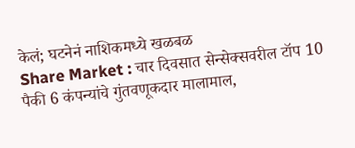केलं; घटनेनं नाशिकमध्ये खळबळ
Share Market : चार दिवसात सेन्सेक्सवरील टॉप 10 पैकी 6 कंपन्यांचे गुंतवणूकदार मालामाल,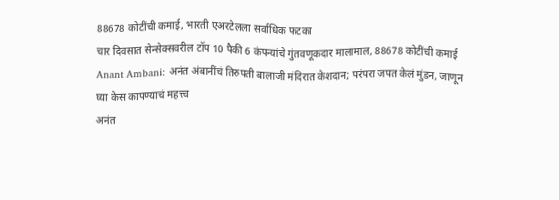88678 कोटींची कमाई, भारती एअरटेलला सर्वाधिक फटका
चार दिवसात सेन्सेक्सवरील टॉप 10 पैकी 6 कंपन्यांचे गुंतवणूकदार मालामाल, 88678 कोटींची कमाई
Anant Ambani: अनंत अंबानींचं तिरुपती बालाजी मंदिरात केशदान; परंपरा जपत केलं मुंडन, जाणून घ्या केस कापण्याचं महत्त्व
अनंत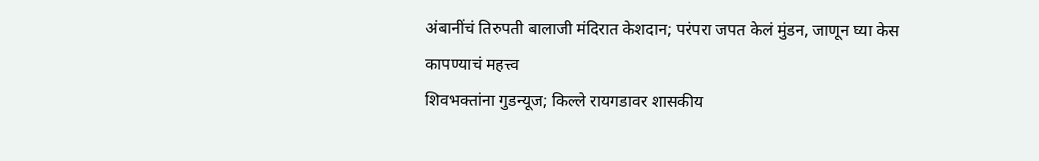अंबानींचं तिरुपती बालाजी मंदिरात केशदान; परंपरा जपत केलं मुंडन, जाणून घ्या केस कापण्याचं महत्त्व
शिवभक्तांना गुडन्यूज; किल्ले रायगडावर शासकीय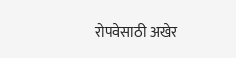रोपवेसाठी अखेर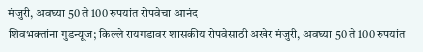मंजुरी, अवघ्या 50 ते 100 रुपयांत रोपवेचा आनंद
शिवभक्तांना गुडन्यूज; किल्ले रायगडावर शासकीय रोपवेसाठी अखेर मंजुरी, अवघ्या 50 ते 100 रुपयांत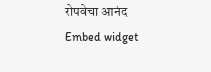रोपवेचा आनंद
Embed widget